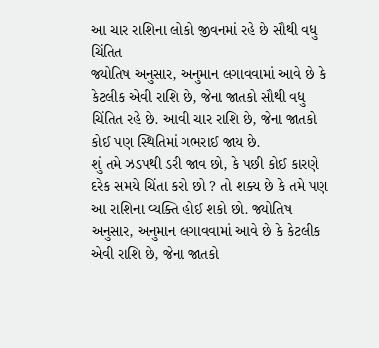આ ચાર રાશિના લોકો જીવનમાં રહે છે સૌથી વધુ ચિંતિત
જ્યોતિષ અનુસાર, અનુમાન લગાવવામાં આવે છે કે કેટલીક એવી રાશિ છે, જેના જાતકો સૌથી વધુ ચિંતિત રહે છે. આવી ચાર રાશિ છે, જેના જાતકો કોઈ પણ સ્થિતિમાં ગભરાઈ જાય છે.
શું તમે ઝડપથી ડરી જાવ છો, કે પછી કોઈ કારણે દરેક સમયે ચિંતા કરો છો ? તો શક્ય છે કે તમે પણ આ રાશિના વ્યક્તિ હોઈ શકો છો. જ્યોતિષ અનુસાર, અનુમાન લગાવવામાં આવે છે કે કેટલીક એવી રાશિ છે, જેના જાતકો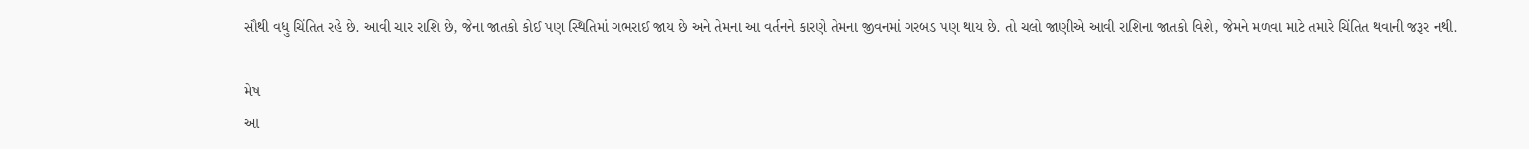સૌથી વધુ ચિંતિત રહે છે. આવી ચાર રાશિ છે, જેના જાતકો કોઈ પણ સ્થિતિમાં ગભરાઈ જાય છે અને તેમના આ વર્તનને કારણે તેમના જીવનમાં ગરબડ પણ થાય છે. તો ચલો જાણીએ આવી રાશિના જાતકો વિશે, જેમને મળવા માટે તમારે ચિંતિત થવાની જરૂર નથી.

મેષ
આ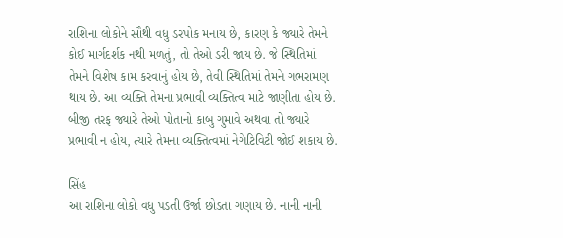રાશિના લોકોને સૌથી વધુ ડરપોક મનાય છે, કારણ કે જ્યારે તેમને કોઈ માર્ગદર્શક નથી મળતું, તો તેઓ ડરી જાય છે. જે સ્થિતિમાં તેમને વિશેષ કામ કરવાનું હોય છે, તેવી સ્થિતિમાં તેમને ગભરામણ થાય છે. આ વ્યક્તિ તેમના પ્રભાવી વ્યક્તિત્વ માટે જાણીતા હોય છે. બીજી તરફ જ્યારે તેઓ પોતાનો કાબુ ગુમાવે અથવા તો જ્યારે પ્રભાવી ન હોય, ત્યારે તેમના વ્યક્તિત્વમાં નેગેટિવિટી જોઈ શકાય છે.

સિંહ
આ રાશિના લોકો વધુ પડતી ઉર્જા છોડતા ગણાય છે. નાની નાની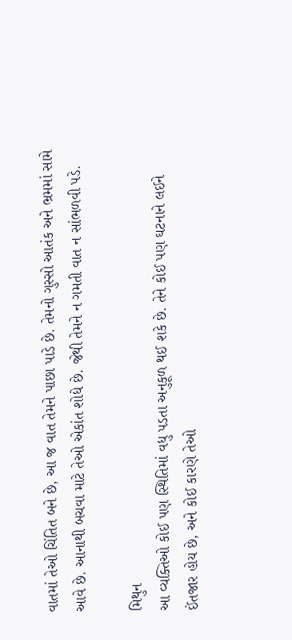વાતમાં તેઓ ચિંતિત બને છે, આ જ વાત તેમને પાછા પાડે છે. તેમનો ગુસ્સો આતંક અને ભ્રમમાં સામે આવે છે. આનાથી બચવા માટે તેઓ એકાંત શોધે છે. જેથી તેમને ન ગમતી વાત ન સાંભળવી પડે.

મિથુન
આ વ્યક્તિઓ કોઈ પણ સ્થિતિમાં વધુ પડતા અનુકૂળ થઈ શકે છે. તેને કોઈ પણ ઘટનાને લઈને ઈંતજાર હોય છે, અને કોઈ કારણે તેઓ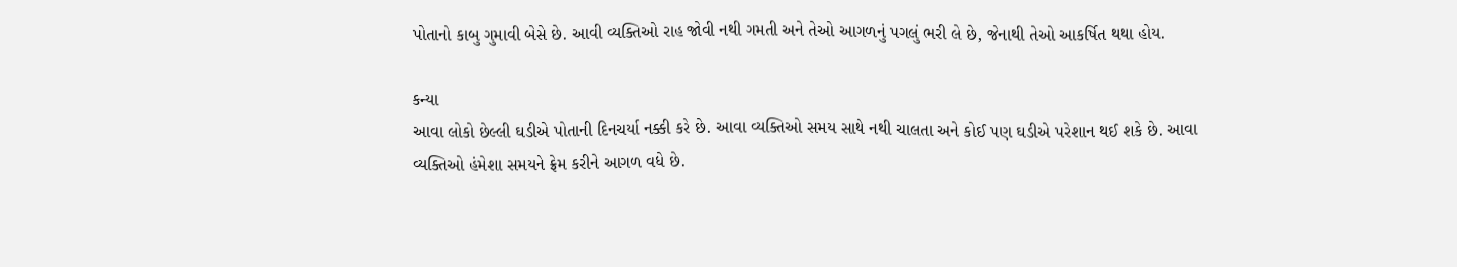પોતાનો કાબુ ગુમાવી બેસે છે. આવી વ્યક્તિઓ રાહ જોવી નથી ગમતી અને તેઓ આગળનું પગલું ભરી લે છે, જેનાથી તેઓ આકર્ષિત થથા હોય.

કન્યા
આવા લોકો છેલ્લી ઘડીએ પોતાની દિનચર્યા નક્કી કરે છે. આવા વ્યક્તિઓ સમય સાથે નથી ચાલતા અને કોઈ પણ ઘડીએ પરેશાન થઈ શકે છે. આવા વ્યક્તિઓ હંમેશા સમયને ફ્રેમ કરીને આગળ વધે છે.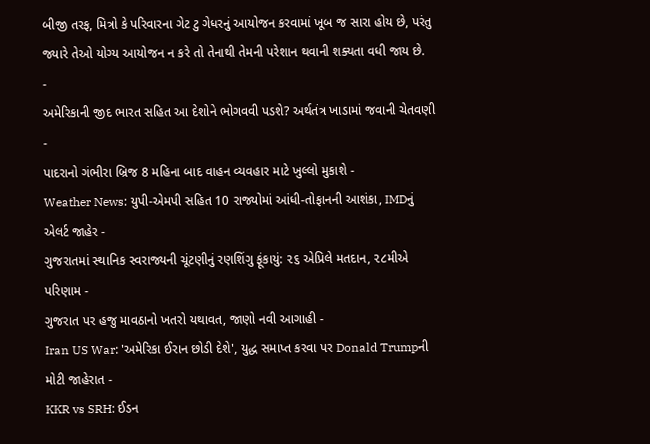બીજી તરફ, મિત્રો કે પરિવારના ગેટ ટુ ગેધરનું આયોજન કરવામાં ખૂબ જ સારા હોય છે, પરંતુ જ્યારે તેઓ યોગ્ય આયોજન ન કરે તો તેનાથી તેમની પરેશાન થવાની શક્યતા વધી જાય છે.
-
અમેરિકાની જીદ ભારત સહિત આ દેશોને ભોગવવી પડશે? અર્થતંત્ર ખાડામાં જવાની ચેતવણી -
પાદરાનો ગંભીરા બ્રિજ 8 મહિના બાદ વાહન વ્યવહાર માટે ખુલ્લો મુકાશે -
Weather News: યુપી-એમપી સહિત 10 રાજ્યોમાં આંધી-તોફાનની આશંકા, IMDનું એલર્ટ જાહેર -
ગુજરાતમાં સ્થાનિક સ્વરાજ્યની ચૂંટણીનું રણશિંગુ ફૂંકાયું: ૨૬ એપ્રિલે મતદાન, ૨૮મીએ પરિણામ -
ગુજરાત પર હજુ માવઠાનો ખતરો યથાવત, જાણો નવી આગાહી -
Iran US War: 'અમેરિકા ઈરાન છોડી દેશે', યુદ્ધ સમાપ્ત કરવા પર Donald Trumpની મોટી જાહેરાત -
KKR vs SRH: ઈડન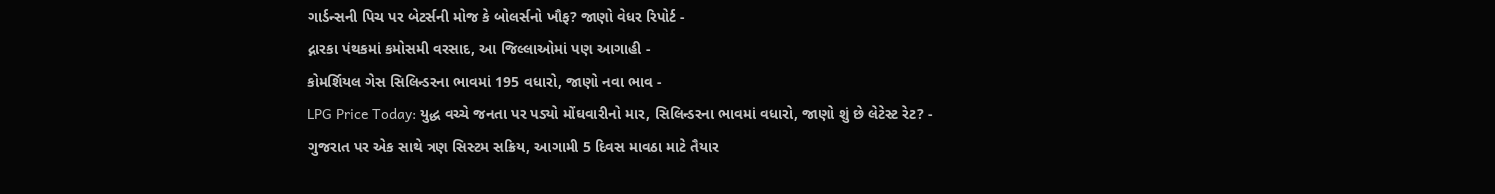ગાર્ડન્સની પિચ પર બેટર્સની મોજ કે બોલર્સનો ખૌફ? જાણો વેધર રિપોર્ટ -
દ્નારકા પંથકમાં કમોસમી વરસાદ, આ જિલ્લાઓમાં પણ આગાહી -
કોમર્શિયલ ગેસ સિલિન્ડરના ભાવમાં 195 વધારો, જાણો નવા ભાવ -
LPG Price Today: યુદ્ધ વચ્ચે જનતા પર પડ્યો મોંઘવારીનો માર, સિલિન્ડરના ભાવમાં વધારો, જાણો શું છે લેટેસ્ટ રેટ? -
ગુજરાત પર એક સાથે ત્રણ સિસ્ટમ સક્રિય, આગામી 5 દિવસ માવઠા માટે તૈયાર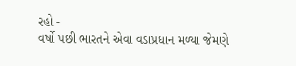રહો -
વર્ષો પછી ભારતને એવા વડાપ્રધાન મળ્યા જેમણે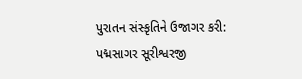પુરાતન સંસ્કૃતિને ઉજાગર કરી: પદ્મસાગર સૂરીશ્વરજી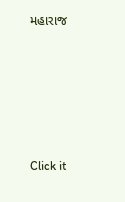મહારાજ










Click it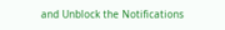and Unblock the Notifications